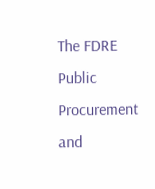The FDRE Public Procurement and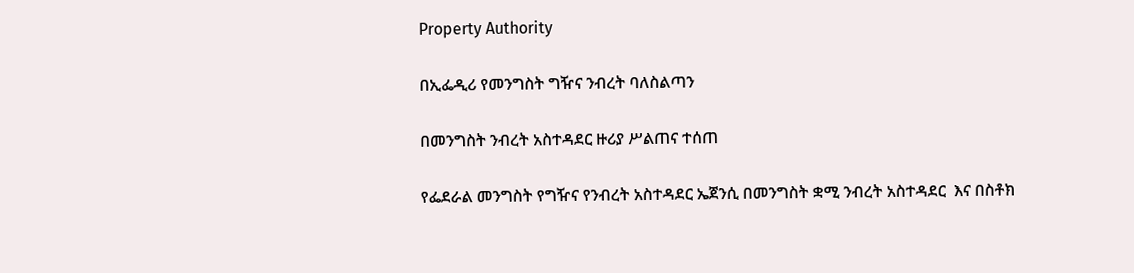Property Authority

በኢፌዲሪ የመንግስት ግዥና ንብረት ባለስልጣን

በመንግስት ንብረት አስተዳደር ዙሪያ ሥልጠና ተሰጠ

የፌደራል መንግስት የግዥና የንብረት አስተዳደር ኤጀንሲ በመንግስት ቋሚ ንብረት አስተዳደር  እና በስቶክ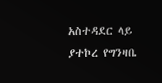አስተዳደር ላይ ያተኮረ የግንዛቤ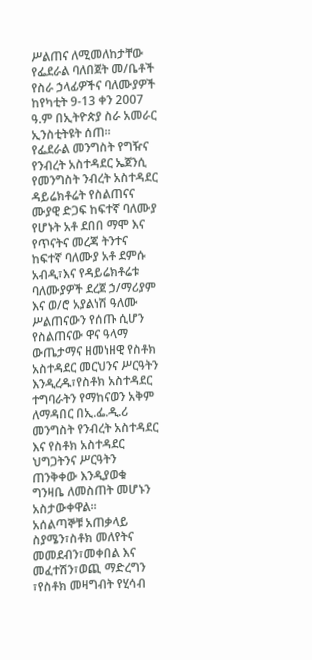ሥልጠና ለሚመለከታቸው የፌደራል ባለበጀት መ/ቤቶች የስራ ኃላፊዎችና ባለሙያዎች ከየካቲት 9-13 ቀን 2007 ዓ.ም በኢትዮጵያ ስራ አመራር ኢንስቲትዩት ሰጠ፡፡
የፌደራል መንግስት የግዥና የንብረት አስተዳደር ኤጀንሲ የመንግስት ንብረት አስተዳደር ዳይሬክቶሬት የስልጠናና ሙያዊ ድጋፍ ከፍተኛ ባለሙያ የሆኑት አቶ ደበበ ማሞ እና የጥናትና መረጃ ትንተና ከፍተኛ ባለሙያ አቶ ደምሱ አብዲ፣እና የዳይሬክቶሬቱ ባለሙያዎች ደረጀ ኃ/ማሪያም እና ወ/ሮ አያልነሽ ዓለሙ ሥልጠናውን የሰጡ ሲሆን የስልጠናው ዋና ዓላማ ውጤታማና ዘመነዘዊ የስቶክ አስተዳደር መርህንና ሥርዓትን እንዲረዱ፣የስቶክ አስተዳደር ተግባራትን የማከናወን አቅም ለማዳበር በኢ.ፌ.ዲ.ሪ መንግስት የንብረት አስተዳደር እና የስቶክ አስተዳደር ህግጋትንና ሥርዓትን ጠንቅቀው እንዲያወቁ ግንዛቤ ለመስጠት መሆኑን አስታውቀዋል፡፡
አሰልጣኞቹ አጠቃላይ ስያሜን፣ስቶክ መለየትና መመደብን፣መቀበል እና መፈተሽን፣ወጪ ማድረግን ፣የስቶክ መዛግብት የሂሳብ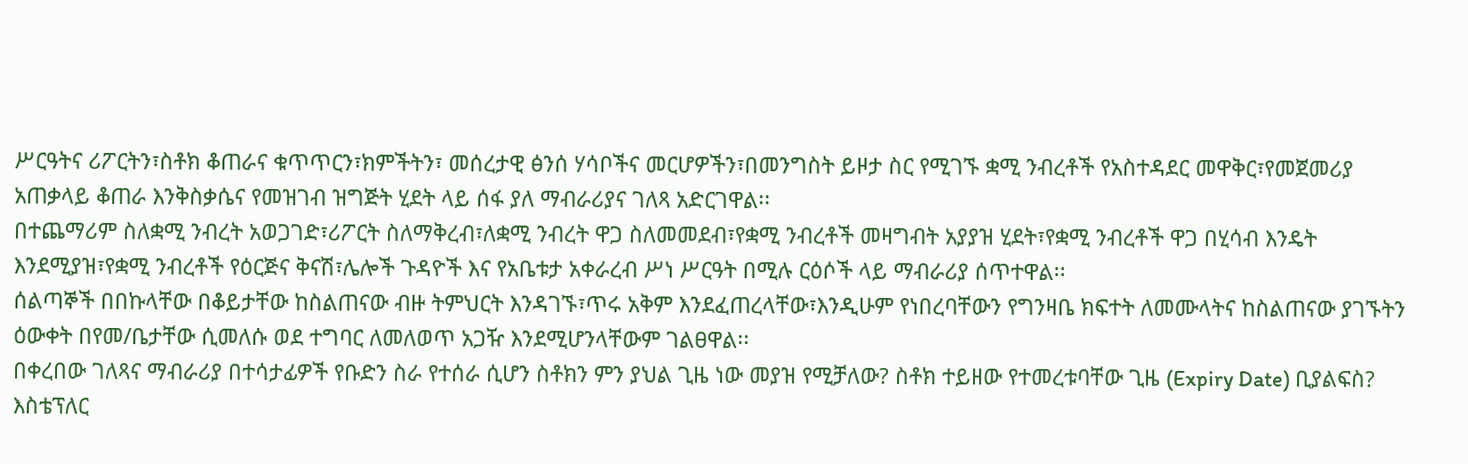ሥርዓትና ሪፖርትን፣ስቶክ ቆጠራና ቁጥጥርን፣ክምችትን፣ መሰረታዊ ፅንሰ ሃሳቦችና መርሆዎችን፣በመንግስት ይዞታ ስር የሚገኙ ቋሚ ንብረቶች የአስተዳደር መዋቅር፣የመጀመሪያ አጠቃላይ ቆጠራ እንቅስቃሴና የመዝገብ ዝግጅት ሂደት ላይ ሰፋ ያለ ማብራሪያና ገለጻ አድርገዋል፡፡
በተጨማሪም ስለቋሚ ንብረት አወጋገድ፣ሪፖርት ስለማቅረብ፣ለቋሚ ንብረት ዋጋ ስለመመደብ፣የቋሚ ንብረቶች መዛግብት አያያዝ ሂደት፣የቋሚ ንብረቶች ዋጋ በሂሳብ እንዴት እንደሚያዝ፣የቋሚ ንብረቶች የዕርጅና ቅናሽ፣ሌሎች ጉዳዮች እና የአቤቱታ አቀራረብ ሥነ ሥርዓት በሚሉ ርዕሶች ላይ ማብራሪያ ሰጥተዋል፡፡
ሰልጣኞች በበኩላቸው በቆይታቸው ከስልጠናው ብዙ ትምህርት እንዳገኙ፣ጥሩ አቅም እንደፈጠረላቸው፣እንዲሁም የነበረባቸውን የግንዛቤ ክፍተት ለመሙላትና ከስልጠናው ያገኙትን ዕውቀት በየመ/ቤታቸው ሲመለሱ ወደ ተግባር ለመለወጥ አጋዥ እንደሚሆንላቸውም ገልፀዋል፡፡
በቀረበው ገለጻና ማብራሪያ በተሳታፊዎች የቡድን ስራ የተሰራ ሲሆን ስቶክን ምን ያህል ጊዜ ነው መያዝ የሚቻለው? ስቶክ ተይዘው የተመረቱባቸው ጊዜ (Expiry Date) ቢያልፍስ? እስቴፕለር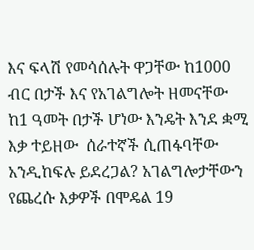እና ፍላሽ የመሳሰሉት ዋጋቸው ከ1000 ብር በታች እና የአገልግሎት ዘመናቸው ከ1 ዓመት በታች ሆነው እንዴት እንደ ቋሚ እቃ ተይዘው  ሰራተኛች ሲጠፋባቸው አንዲከፍሉ ይደረጋል? አገልግሎታቸውን የጨረሱ እቃዎች በሞዴል 19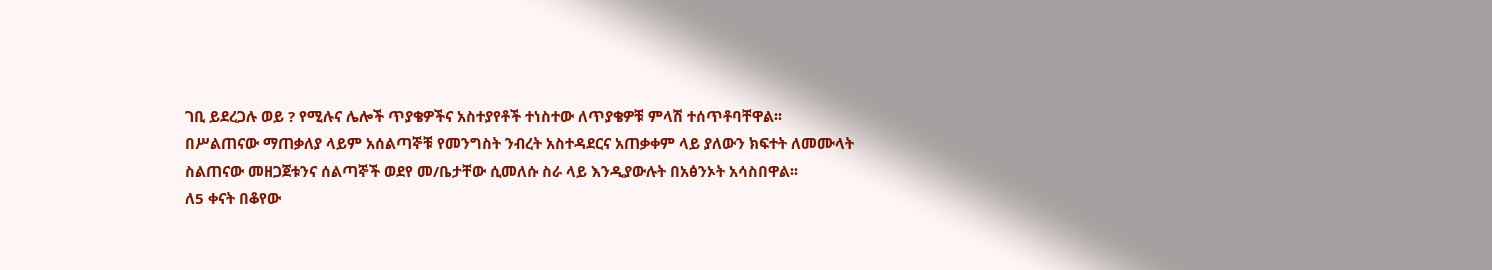ገቢ ይደረጋሉ ወይ ? የሚሉና ሌሎች ጥያቄዎችና አስተያየቶች ተነስተው ለጥያቄዎቹ ምላሽ ተሰጥቶባቸዋል፡፡
በሥልጠናው ማጠቃለያ ላይም አሰልጣኞቹ የመንግስት ንብረት አስተዳደርና አጠቃቀም ላይ ያለውን ክፍተት ለመሙላት ስልጠናው መዘጋጀቱንና ሰልጣኞች ወደየ መ/ቤታቸው ሲመለሱ ስራ ላይ እንዲያውሉት በአፅንኦት አሳስበዋል፡፡
ለ5 ቀናት በቆየው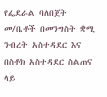የፌደራል ባለበጀት መ/ቤቶች በመንግስት ቋሚ ንብረት አስተዳደር እና በስቶክ አስተዳደር ስልጠና ላይ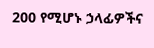200 የሚሆኑ ኃላፊዎችና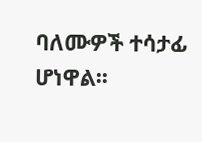ባለሙዎች ተሳታፊ ሆነዋል፡፡